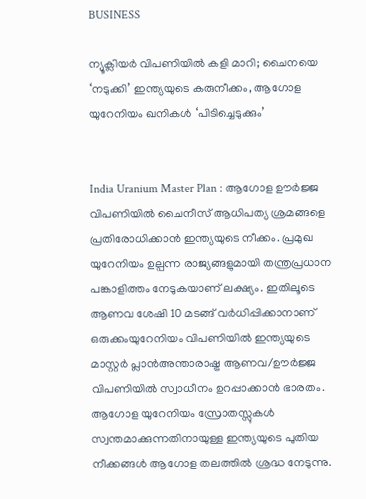BUSINESS

ന്യൂക്ലിയർ വിപണിയിൽ കളി മാറി; ചൈനയെ ‘നടുക്കി’ ഇന്ത്യയുടെ കരുനീക്കം, ആഗോള യുറേനിയം ഖനികൾ ‘പിടിച്ചെടുക്കും’


India Uranium Master Plan : ആഗോള ഊർജ്ജ വിപണിയിൽ ചൈനീസ് ആധിപത്യ ശ്രമങ്ങളെ പ്രതിരോധിക്കാൻ ഇന്ത്യയുടെ നീക്കം. പ്രമുഖ യുറേനിയം ഉല്പന്ന രാജ്യങ്ങളുമായി തന്ത്രപ്രധാന പങ്കാളിത്തം നേടുകയാണ് ലക്ഷ്യം. ഇതിലൂടെ ആണവ ശേഷി 10 മടങ്ങ് വർധിപ്പിക്കാനാണ് ഒരുക്കംയുറേനിയം വിപണിയിൽ ഇന്ത്യയുടെ മാസ്റ്റർ പ്ലാൻഅന്താരാഷ്ട്ര ആണവ/ഊർജ്ജ വിപണിയിൽ സ്വാധീനം ഉറപ്പാക്കാൻ ഭാരതം. ആഗോള യുറേനിയം സ്രോതസ്സുകൾ സ്വന്തമാക്കുന്നതിനായുള്ള ഇന്ത്യയുടെ പുതിയ നീക്കങ്ങൾ ആഗോള തലത്തിൽ ശ്രദ്ധ നേടുന്നു.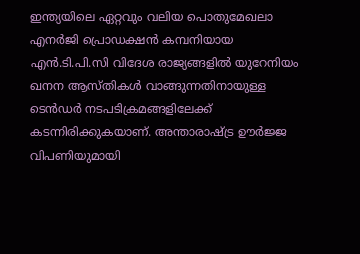ഇന്ത്യയിലെ ഏറ്റവും വലിയ പൊതുമേഖലാ എനർജി പ്രൊഡക്ഷൻ കമ്പനിയായ എൻ.ടി.പി.സി വിദേശ രാജ്യങ്ങളിൽ യുറേനിയം ഖനന ആസ്തികൾ വാങ്ങുന്നതിനായുള്ള ടെൻഡർ നടപടിക്രമങ്ങളിലേക്ക് കടന്നിരിക്കുകയാണ്. അന്താരാഷ്ട്ര ഊർജ്ജ വിപണിയുമായി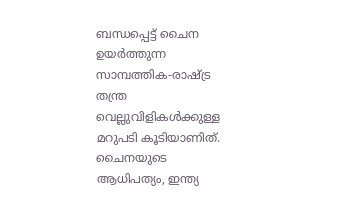ബന്ധപ്പെട്ട് ചൈന ഉയർത്തുന്ന സാമ്പത്തിക-രാഷ്ട്ര തന്ത്ര വെല്ലുവിളികൾക്കുള്ള മറുപടി കൂടിയാണിത്. ചൈനയുടെ ആധിപത്യം, ഇന്ത്യ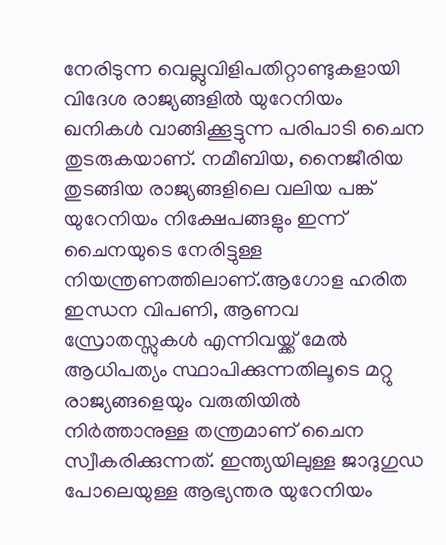നേരിടുന്ന വെല്ലുവിളിപതിറ്റാണ്ടുകളായി വിദേശ രാജ്യങ്ങളിൽ യുറേനിയം ഖനികൾ വാങ്ങിക്കൂട്ടുന്ന പരിപാടി ചൈന തുടരുകയാണ്. നമീബിയ, നൈജീരിയ തുടങ്ങിയ രാജ്യങ്ങളിലെ വലിയ പങ്ക് യുറേനിയം നിക്ഷേപങ്ങളും ഇന്ന് ചൈനയുടെ നേരിട്ടുള്ള നിയന്ത്രണത്തിലാണ്.ആഗോള ഹരിത ഇന്ധന വിപണി, ആണവ സ്രോതസ്സുകൾ എന്നിവയ്ക്ക് മേൽ ആധിപത്യം സ്ഥാപിക്കുന്നതിലൂടെ മറ്റു രാജ്യങ്ങളെയും വരുതിയിൽ നിർത്താനുള്ള തന്ത്രമാണ് ചൈന സ്വീകരിക്കുന്നത്. ഇന്ത്യയിലുള്ള ജാദുഗുഡ പോലെയുള്ള ആഭ്യന്തര യുറേനിയം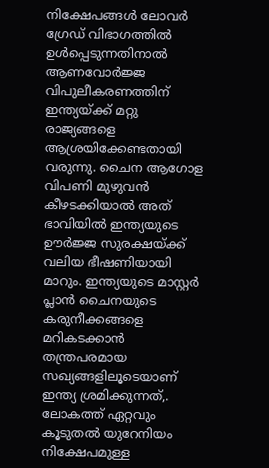നിക്ഷേപങ്ങൾ ലോവർ ഗ്രേഡ് വിഭാഗത്തിൽ ഉൾപ്പെടുന്നതിനാൽ ആണവോർജ്ജ വിപുലീകരണത്തിന് ഇന്ത്യയ്ക്ക് മറ്റു രാജ്യങ്ങളെ ആശ്രയിക്കേണ്ടതായി വരുന്നു. ചൈന ആഗോള വിപണി മുഴുവൻ കീഴടക്കിയാൽ അത് ഭാവിയിൽ ഇന്ത്യയുടെ ഊർജ്ജ സുരക്ഷയ്ക്ക് വലിയ ഭീഷണിയായി മാറും. ഇന്ത്യയുടെ മാസ്റ്റർ പ്ലാൻ ചൈനയുടെ കരുനീക്കങ്ങളെ മറികടക്കാൻ തന്ത്രപരമായ സഖ്യങ്ങളിലൂടെയാണ് ഇന്ത്യ ശ്രമിക്കുന്നത്,. ലോകത്ത് ഏറ്റവും കൂടുതൽ യുറേനിയം നിക്ഷേപമുള്ള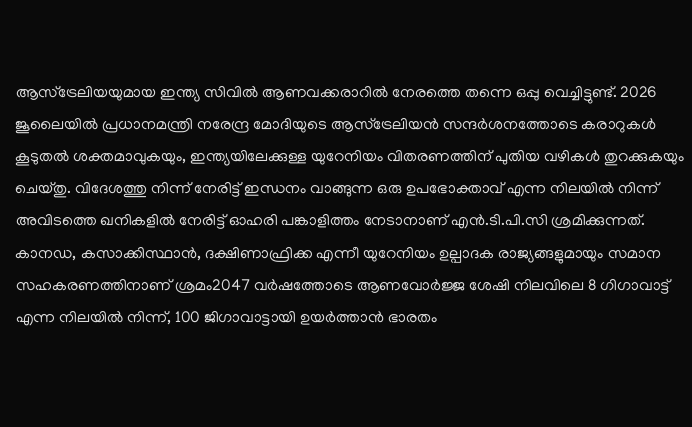ആസ്ട്രേലിയയുമായ ഇന്ത്യ സിവിൽ ആണവക്കരാറിൽ നേരത്തെ തന്നെ ഒപ്പു വെച്ചിട്ടുണ്ട്. 2026 ജൂലൈയിൽ പ്രധാനമന്ത്രി നരേന്ദ്ര മോദിയുടെ ആസ്ട്രേലിയൻ സന്ദർശനത്തോടെ കരാറുകൾ കൂടുതൽ ശക്തമാവുകയും, ഇന്ത്യയിലേക്കുള്ള യുറേനിയം വിതരണത്തിന് പുതിയ വഴികൾ തുറക്കുകയും ചെയ്തു. വിദേശത്തു നിന്ന് നേരിട്ട് ഇന്ധനം വാങ്ങുന്ന ഒരു ഉപഭോക്താവ് എന്ന നിലയിൽ നിന്ന് അവിടത്തെ ഖനികളിൽ നേരിട്ട് ഓഹരി പങ്കാളിത്തം നേടാനാണ് എൻ.ടി.പി.സി ശ്രമിക്കുന്നത്. കാനഡ, കസാക്കിസ്ഥാൻ, ദക്ഷിണാഫ്രിക്ക എന്നീ യുറേനിയം ഉല്പാദക രാജ്യങ്ങളുമായും സമാന സഹകരണത്തിനാണ് ശ്രമം2047 വർഷത്തോടെ ആണവോർജ്ജ ശേഷി നിലവിലെ 8 ഗിഗാവാട്ട് എന്ന നിലയിൽ നിന്ന്, 100 ജിഗാവാട്ടായി ഉയർത്താൻ ഭാരതം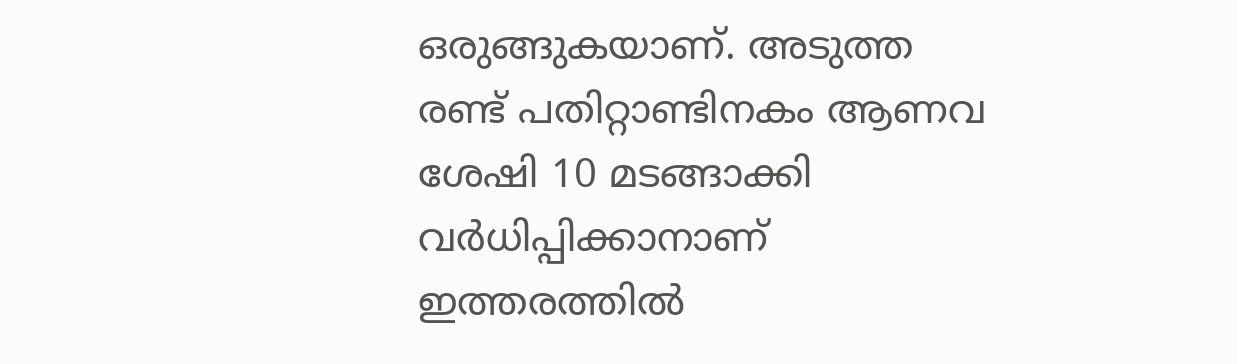ഒരുങ്ങുകയാണ്. അടുത്ത രണ്ട് പതിറ്റാണ്ടിനകം ആണവ ശേഷി 10 മടങ്ങാക്കി വർധിപ്പിക്കാനാണ് ഇത്തരത്തിൽ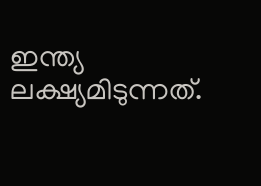ഇന്ത്യ ലക്ഷ്യമിടുന്നത്.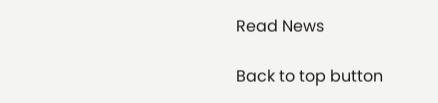Read News

Back to top button